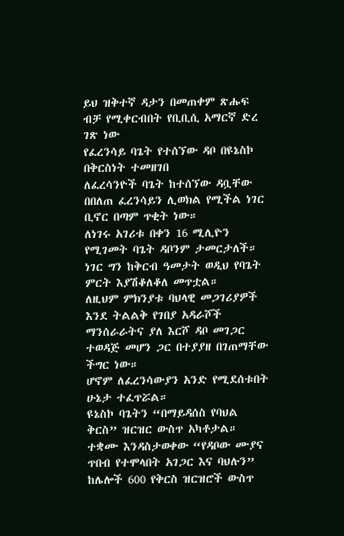ይህ ዝቅተኛ ዳታን በመጠቀም ጽሑፍ ብቻ የሚቀርብበት የቢቢሲ አማርኛ ድረ ገጽ ነው
የፈረንሳይ ባጌት የተሰኘው ዳቦ በዩኔስኮ በቅርስነት ተመዘገበ
ለፈረሳንዮች ባጌት ከተሰኘው ዳቧቸው በበለጠ ፈረንሳይን ሊወክል የሚችል ነገር ቢኖር በጣም ጥቂት ነው።
ለነገሩ አገሪቱ በቀን 16 ሚሊዮን የሚገመት ባጌት ዳቦንም ታመርታለች።
ነገር ግን ከቅርብ ዓመታት ወዲህ የባጌት ምርት እያሽቆለቆለ መጥቷል።
ለዚህም ምክንያቱ ባህላዊ መጋገሪያዎች እንደ ትልልቅ የገበያ አዳራሾች ማንሰራራትና ያለ እርሾ ዳቦ መገጋር ተወዳጅ መሆን ጋር በተያያዘ በገጠማቸው ችግር ነው።
ሆኖም ለፈረንሳውያን አንድ የሚደሰቱበት ሁኔታ ተፈጥሯል።
ዩኔስኮ ባጌትን “በማይዳሰስ የባህል ቅርስ” ዝርዝር ውስጥ አካቶታል።
ተቋሙ እንዳስታወቀው “የዳቦው ሙያና ጥበብ የተሞላበት አገጋር እና ባህሉን” ከሌሎች 600 የቅርስ ዝርዝሮች ውስጥ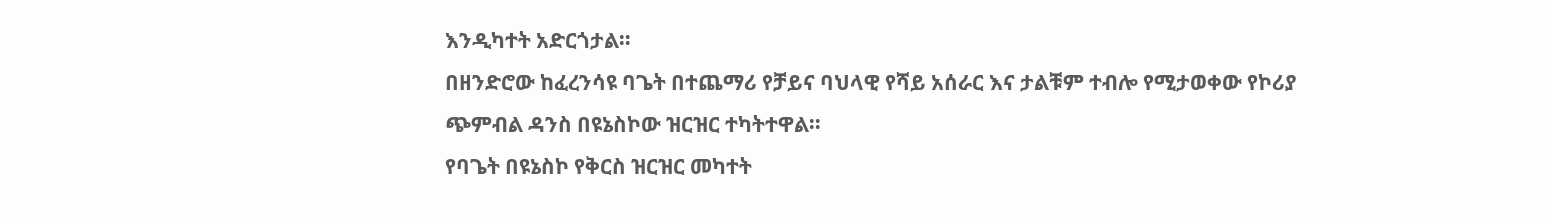እንዲካተት አድርጎታል።
በዘንድሮው ከፈረንሳዩ ባጌት በተጨማሪ የቻይና ባህላዊ የሻይ አሰራር እና ታልቹም ተብሎ የሚታወቀው የኮሪያ ጭምብል ዳንስ በዩኔስኮው ዝርዝር ተካትተዋል።
የባጌት በዩኔስኮ የቅርስ ዝርዝር መካተት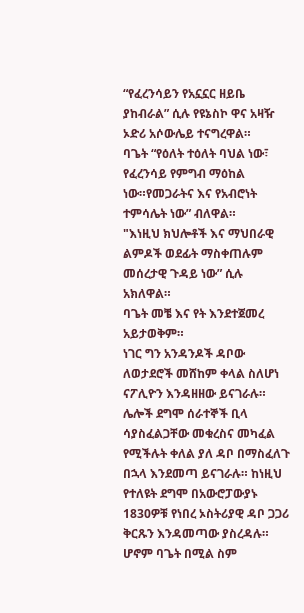“የፈረንሳይን የአኗኗር ዘይቤ ያከብራል” ሲሉ የዩኔስኮ ዋና አዛዥ ኦድሪ አሶውሌይ ተናግረዋል።
ባጌት “የዕለት ተዕለት ባህል ነው፣ የፈረንሳይ የምግብ ማዕከል ነው።የመጋራትና እና የአብሮነት ተምሳሌት ነው” ብለዋል።
"እነዚህ ክህሎቶች እና ማህበራዊ ልምዶች ወደፊት ማስቀጠሉም መሰረታዊ ጉዳይ ነው” ሲሉ አክለዋል።
ባጌት መቼ እና የት እንደተጀመረ አይታወቅም።
ነገር ግን አንዳንዶች ዳቦው ለወታደሮች መሸከም ቀላል ስለሆነ ናፖሊዮን እንዳዘዘው ይናገራሉ። ሌሎች ደግሞ ሰራተኞች ቢላ ሳያስፈልጋቸው መቁረስና መካፈል የሚችሉት ቀለል ያለ ዳቦ በማስፈለጉ በኋላ እንደመጣ ይናገራሉ። ከነዚህ የተለዩት ደግሞ በአውሮፓውያኑ 1830ዎቹ የነበረ ኦስትሪያዊ ዳቦ ጋጋሪ ቅርጹን እንዳመጣው ያስረዳሉ።
ሆኖም ባጌት በሚል ስም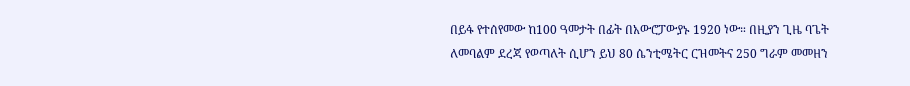በይፋ የተሰየመው ከ100 ዓመታት በፊት በአውሮፓውያኑ 1920 ነው። በዚያን ጊዜ ባጌት ለመባልም ደረጃ የወጣለት ሲሆን ይህ 80 ሴንቲሜትር ርዝመትና 250 ግራም መመዘን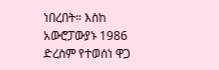ነበረበት። እስከ አውሮፓውያኑ 1986 ድረስም የተወሰነ ዋጋ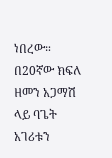ነበረው።
በ20ኛው ክፍለ ዘመን አጋማሽ ላይ ባጌት አገሪቱን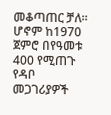መቆጣጠር ቻለ። ሆኖም ከ1970 ጀምሮ በየዓመቱ 400 የሚጠጉ የዳቦ መጋገሪያዎች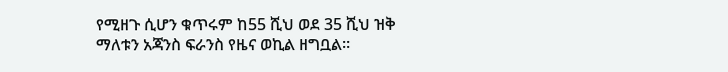የሚዘጉ ሲሆን ቁጥሩም ከ55 ሺህ ወደ 35 ሺህ ዝቅ ማለቱን አጃንስ ፍራንስ የዜና ወኪል ዘግቧል።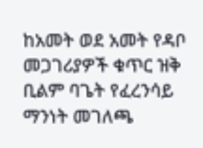ከአመት ወደ አመት የዳቦ መጋገሪያዎች ቁጥር ዝቅ ቢልም ባጌት የፈረንሳይ ማንነት መገለጫ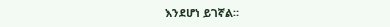እንደሆነ ይገኛል።